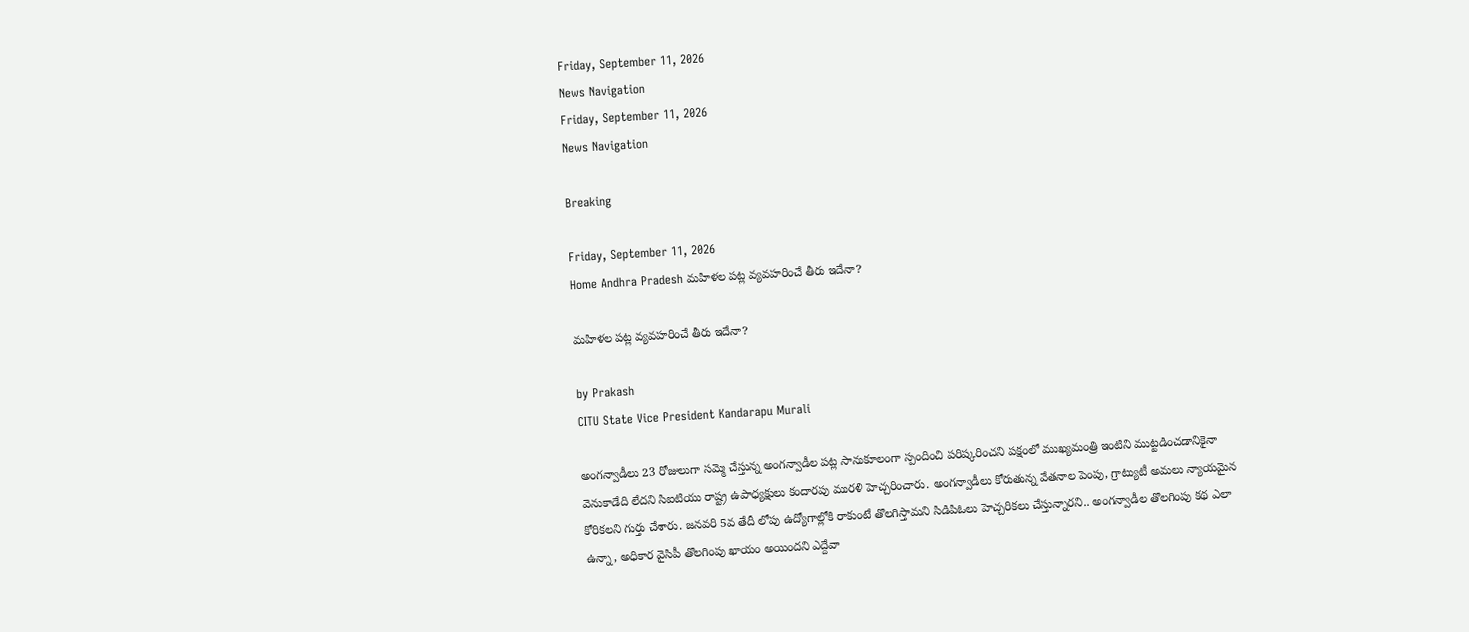Friday, September 11, 2026
News Navigation
Friday, September 11, 2026
News Navigation

Breaking

Friday, September 11, 2026
Home Andhra Pradesh మహిళల పట్ల వ్యవహరించే తీరు ఇదేనా?

మహిళల పట్ల వ్యవహరించే తీరు ఇదేనా?

by Prakash
CITU State Vice President Kandarapu Murali

అంగన్వాడీలు 23 రోజులుగా సమ్మె చేస్తున్న అంగన్వాడీల పట్ల సానుకూలంగా స్పందించి పరిష్కరించని పక్షంలో ముఖ్యమంత్రి ఇంటిని ముట్టడించడానికైనా వెనుకాడేది లేదని సిఐటియు రాష్ట్ర ఉపాధ్యక్షులు కందారపు మురళి హెచ్చరించారు. అంగన్వాడీలు కోరుతున్న వేతనాల పెంపు, గ్రాట్యుటీ అమలు న్యాయమైన కోరికలని గుర్తు చేశారు. జనవరి 5వ తేదీ లోపు ఉద్యోగాల్లోకి రాకుంటే తొలగిస్తామని సిడిపిఓలు హెచ్చరికలు చేస్తున్నారని.. అంగన్వాడీల తొలగింపు కథ ఎలా ఉన్నా, అధికార వైసిపీ తొలగింపు ఖాయం అయిందని ఎద్దేవా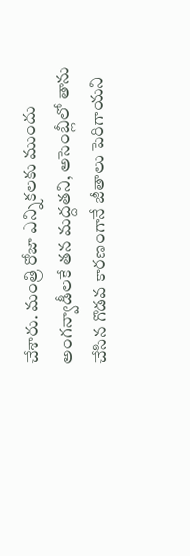చేశారు. మంత్రి రోజా ఎన్నికలకు ముందు అంగన్వాడీలకే తన మద్దతని, అసెంబ్లీలో తాను చేసిన గొడవ కారణంగానే జీతాలు పెరిగాయని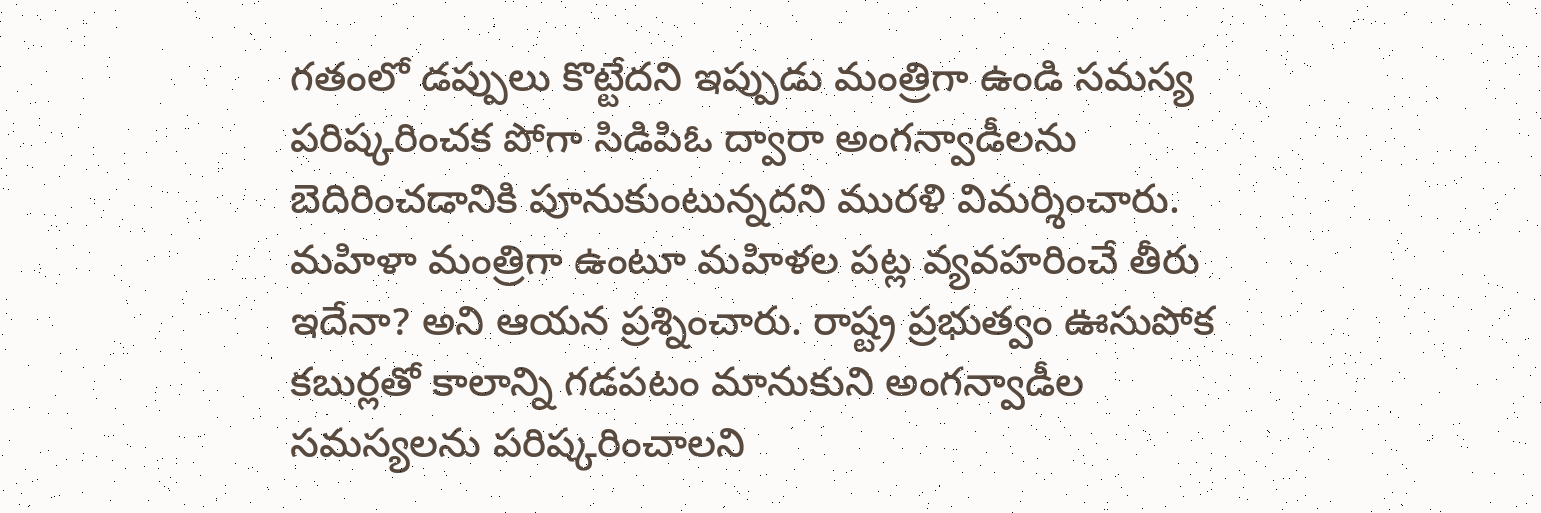గతంలో డప్పులు కొట్టేదని ఇప్పుడు మంత్రిగా ఉండి సమస్య పరిష్కరించక పోగా సిడిపిఓ ద్వారా అంగన్వాడీలను బెదిరించడానికి పూనుకుంటున్నదని మురళి విమర్శించారు. మహిళా మంత్రిగా ఉంటూ మహిళల పట్ల వ్యవహరించే తీరు ఇదేనా? అని ఆయన ప్రశ్నించారు. రాష్ట్ర ప్రభుత్వం ఊసుపోక కబుర్లతో కాలాన్ని గడపటం మానుకుని అంగన్వాడీల సమస్యలను పరిష్కరించాలని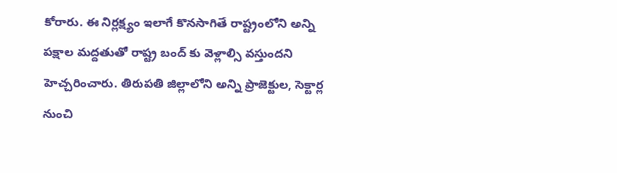కోరారు. ఈ నిర్లక్ష్యం ఇలాగే కొనసాగితే రాష్ట్రంలోని అన్ని పక్షాల మద్దతుతో రాష్ట్ర బంద్ కు వెళ్లాల్సి వస్తుందని హెచ్చరించారు. తిరుపతి జిల్లాలోని అన్ని ప్రాజెక్టుల, సెక్టార్ల నుంచి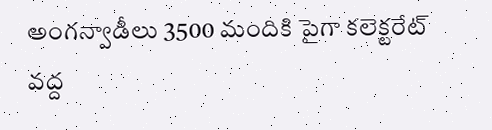అంగన్వాడీలు 3500 మందికి పైగా కలెక్టరేట్ వద్ద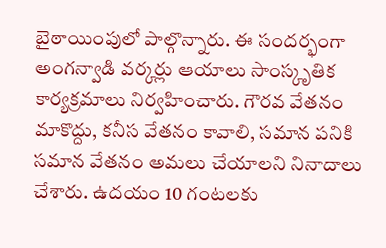బైఠాయింపులో పాల్గొన్నారు. ఈ సందర్భంగా అంగన్వాడి వర్కర్లు ఆయాలు సాంస్కృతిక కార్యక్రమాలు నిర్వహించారు. గౌరవ వేతనం మాకొద్దు, కనీస వేతనం కావాలి, సమాన పనికి సమాన వేతనం అమలు చేయాలని నినాదాలు చేశారు. ఉదయం 10 గంటలకు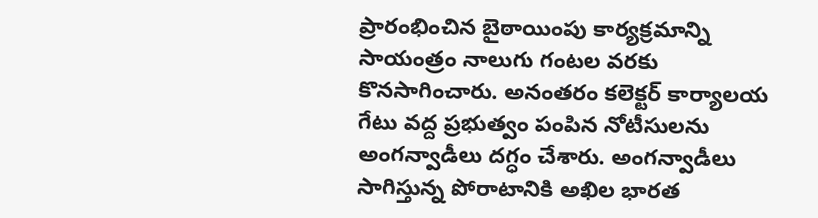ప్రారంభించిన బైఠాయింపు కార్యక్రమాన్ని సాయంత్రం నాలుగు గంటల వరకు కొనసాగించారు. అనంతరం కలెక్టర్ కార్యాలయ గేటు వద్ద ప్రభుత్వం పంపిన నోటీసులను అంగన్వాడీలు దగ్ధం చేశారు. అంగన్వాడీలు సాగిస్తున్న పోరాటానికి అఖిల భారత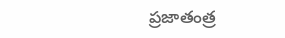ప్రజాతంత్ర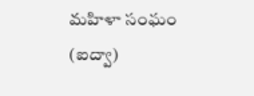మహిళా సంఘం (ఐద్వా)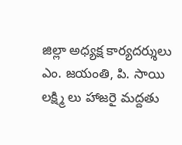జిల్లా అధ్యక్ష కార్యదర్శులు ఎం. జయంతి, పి. సాయి లక్ష్మి లు హాజరై మద్దతు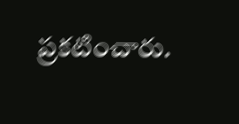ప్రకటించారు.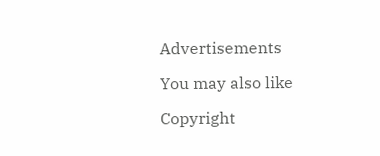Advertisements

You may also like

Copyright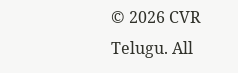© 2026 CVR Telugu. All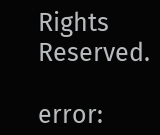Rights Reserved.

error: